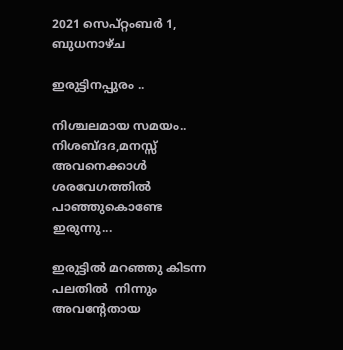2021 സെപ്റ്റംബർ 1, ബുധനാഴ്‌ച

ഇരുട്ടിനപ്പുരം ..

നിശ്ചലമായ സമയം..
നിശബ്ദദ,മനസ്സ് അവനെക്കാൾ ശരവേഗത്തിൽ പാഞ്ഞുകൊണ്ടേ ഇരുന്നു...

ഇരുട്ടിൽ മറഞ്ഞു കിടന്ന പലതിൽ  നിന്നും അവന്റേതായ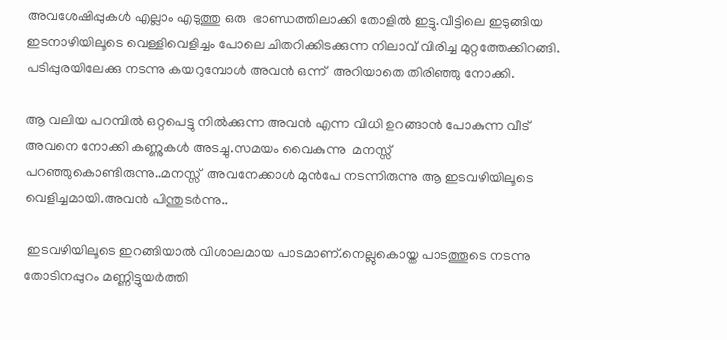അവശേഷിപ്പുകൾ എല്ലാം എടുത്തു ഒരു  ഭാണ്ഡത്തിലാക്കി തോളിൽ ഇട്ടു.വീട്ടിലെ ഇടുങ്ങിയ ഇടനാഴിയിലൂടെ വെള്ളിവെളിച്ചം പോലെ ചിതറിക്കിടക്കുന്ന നിലാവ് വിരിച്ച മുറ്റത്തേക്കിറങ്ങി. പടിപ്പുരയിലേക്കു നടന്നു കയറുമ്പോൾ അവൻ ഒന്ന്  അറിയാതെ തിരിഞ്ഞു നോക്കി.

ആ വലിയ പറമ്പിൽ ഒറ്റപെട്ടു നിൽക്കുന്ന അവൻ എന്ന വിധി ഉറങ്ങാൻ പോകുന്ന വീട് അവനെ നോക്കി കണ്ണുകൾ അടച്ചു.സമയം വൈകുന്നു  മനസ്സ് പറഞ്ഞുകൊണ്ടിരുന്നു..മനസ്സ്  അവനേക്കാൾ മുൻപേ നടന്നിരുന്നു ആ ഇടവഴിയിലൂടെ വെളിച്ചമായി.അവൻ പിന്തുടർന്നു..

 ഇടവഴിയിലൂടെ ഇറങ്ങിയാൽ വിശാലമായ പാടമാണ്.നെല്ലുകൊയ്ത പാടത്തൂടെ നടന്നു തോടിനപ്പുറം മണ്ണിട്ടുയർത്തി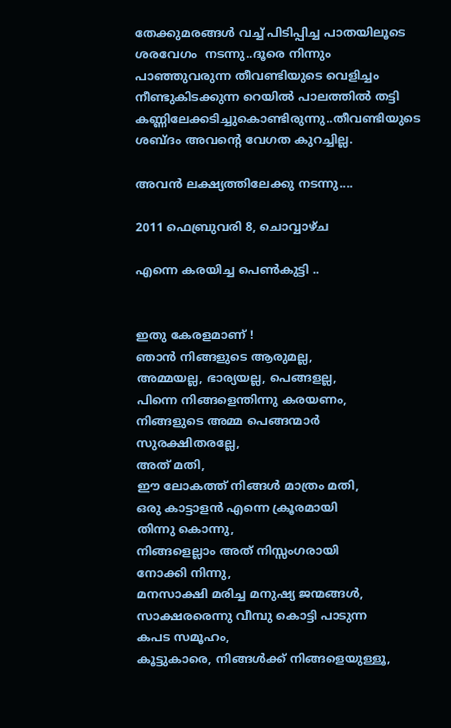തേക്കുമരങ്ങൾ വച്ച് പിടിപ്പിച്ച പാതയിലൂടെ ശരവേഗം  നടന്നു..ദൂരെ നിന്നും പാഞ്ഞുവരുന്ന തീവണ്ടിയുടെ വെളിച്ചം നീണ്ടുകിടക്കുന്ന റെയിൽ പാലത്തിൽ തട്ടി കണ്ണിലേക്കടിച്ചുകൊണ്ടിരുന്നു..തീവണ്ടിയുടെ ശബ്ദം അവന്റെ വേഗത കുറച്ചില്ല.

അവൻ ലക്ഷ്യത്തിലേക്കു നടന്നു....

2011 ഫെബ്രുവരി 8, ചൊവ്വാഴ്ച

എന്നെ കരയിച്ച പെണ്‍കുട്ടി ..


ഇതു കേരളമാണ് !
ഞാന്‍ നിങ്ങളുടെ ആരുമല്ല,
അമ്മയല്ല, ഭാര്യയല്ല, പെങ്ങളല്ല,
പിന്നെ നിങ്ങളെന്തിന്നു കരയണം,
നിങ്ങളുടെ അമ്മ പെങ്ങന്മാര്‍ സുരക്ഷിതരല്ലേ,
അത് മതി,
ഈ ലോകത്ത് നിങ്ങള്‍ മാത്രം മതി,
ഒരു കാട്ടാളന്‍ എന്നെ ക്രൂരമായി
തിന്നു കൊന്നു,
നിങ്ങളെല്ലാം അത് നിസ്സംഗരായി
നോക്കി നിന്നു,
മനസാക്ഷി മരിച്ച മനുഷ്യ ജന്മങ്ങള്‍,
സാക്ഷരരെന്നു വീമ്പു കൊട്ടി പാടുന്ന
കപട സമൂഹം,
കൂട്ടുകാരെ, നിങ്ങള്‍ക്ക് നിങ്ങളെയുള്ളൂ,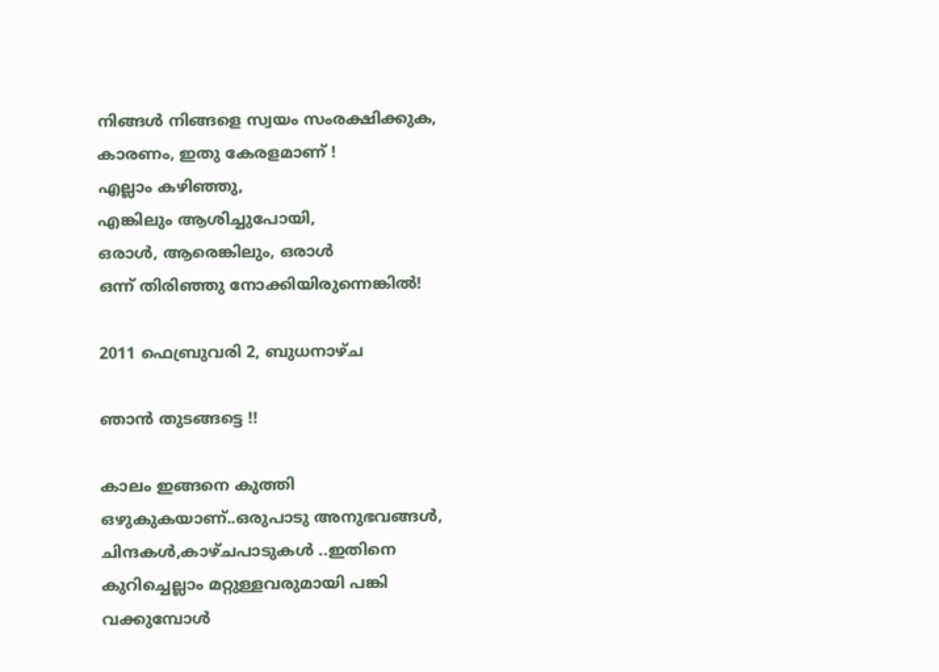നിങ്ങള്‍ നിങ്ങളെ സ്വയം സംരക്ഷിക്കുക,
കാരണം, ഇതു കേരളമാണ് !
എല്ലാം കഴിഞ്ഞു,
എങ്കിലും ആശിച്ചുപോയി,
ഒരാള്‍, ആരെങ്കിലും, ഒരാള്‍
ഒന്ന് തിരിഞ്ഞു നോക്കിയിരുന്നെങ്കില്‍!

2011 ഫെബ്രുവരി 2, ബുധനാഴ്‌ച

ഞാന്‍ തുടങ്ങട്ടെ !!

കാലം ഇങ്ങനെ കുത്തി ഒഴുകുകയാണ്..ഒരുപാടു അനുഭവങ്ങള്‍, ചിന്ദകള്‍,കാഴ്ചപാടുകള്‍ ..ഇതിനെ കുറിച്ചെല്ലാം മറ്റുള്ളവരുമായി പങ്കി വക്കുമ്പോള്‍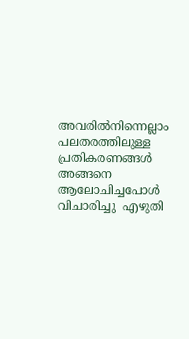അവരില്‍നിന്നെല്ലാം പലതരത്തിലുള്ള പ്രതികരണങ്ങള്‍ അങ്ങനെ ആലോചിച്ചപോള്‍ വിചാരിച്ചു  എഴുതി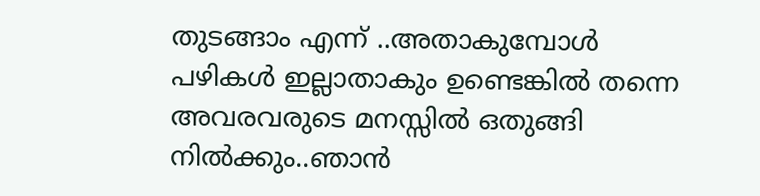തുടങ്ങാം എന്ന് ..അതാകുമ്പോള്‍ പഴികള്‍ ഇല്ലാതാകും ഉണ്ടെങ്കില്‍ തന്നെ അവരവരുടെ മനസ്സില്‍ ഒതുങ്ങി നില്‍ക്കും..ഞാന്‍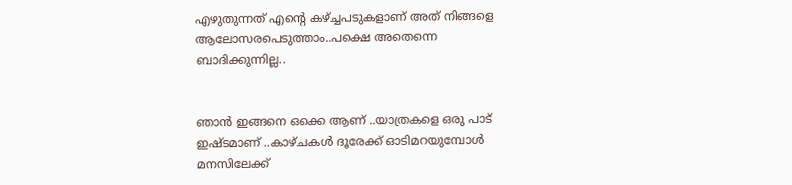എഴുതുന്നത്‌ എന്റെ കഴ്ച്ചപടുകളാണ് അത് നിങ്ങളെ ആലോസരപെടുത്താം..പക്ഷെ അതെന്നെ ബാദിക്കുന്നില്ല..


ഞാന്‍ ഇങ്ങനെ ഒക്കെ ആണ് ..യാത്രകളെ ഒരു പാട് ഇഷ്ടമാണ് ..കാഴ്ചകള്‍ ദൂരേക്ക്‌ ഓടിമറയുമ്പോള്‍ മനസിലേക്ക്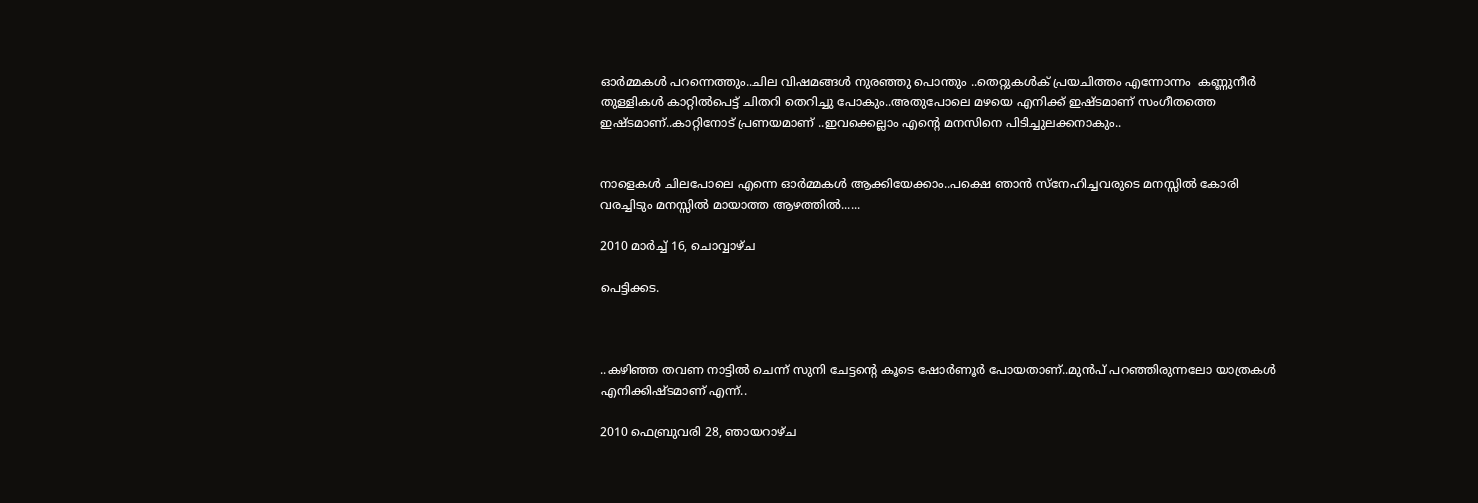ഓര്‍മ്മകള്‍ പറന്നെത്തും..ചില വിഷമങ്ങള്‍ നുരഞ്ഞു പൊന്തും ..തെറ്റുകള്‍ക് പ്രയചിത്തം എന്നോന്നം  കണ്ണുനീര്‍ തുള്ളികള്‍ കാറ്റില്‍പെട്ട് ചിതറി തെറിച്ചു പോകും..അതുപോലെ മഴയെ എനിക്ക് ഇഷ്ടമാണ് സംഗീതത്തെ ഇഷ്ടമാണ്..കാറ്റിനോട് പ്രണയമാണ് ..ഇവക്കെല്ലാം എന്റെ മനസിനെ പിടിച്ചുലക്കനാകും..


നാളെകള്‍ ചിലപോലെ എന്നെ ഓര്‍മ്മകള്‍ ആക്കിയേക്കാം..പക്ഷെ ഞാന്‍ സ്നേഹിച്ചവരുടെ മനസ്സില്‍ കോരി വരച്ചിടും മനസ്സില്‍ മായാത്ത ആഴത്തില്‍......

2010 മാർച്ച് 16, ചൊവ്വാഴ്ച

പെട്ടിക്കട.



..കഴിഞ്ഞ തവണ നാട്ടില്‍ ചെന്ന് സുനി ചേട്ടന്റെ കൂടെ ഷോര്‍ണൂര്‍ പോയതാണ്..മുന്‍പ് പറഞ്ഞിരുന്നലോ യാത്രകള്‍ എനിക്കിഷ്ടമാണ് എന്ന്..

2010 ഫെബ്രുവരി 28, ഞായറാഴ്‌ച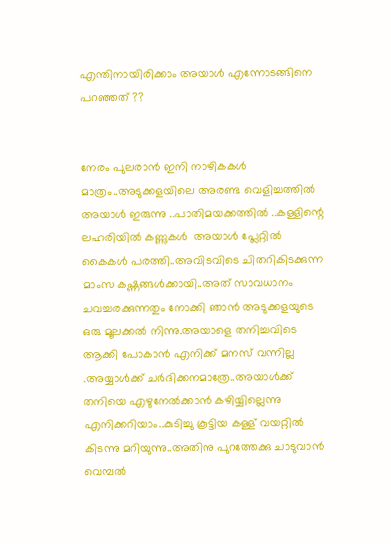എന്തിനായിരിക്കാം അയാള്‍ എന്നോടങ്ങിനെ പറഞ്ഞത് ??


നേരം പുലരാന്‍ ഇനി നാഴികകള്‍ മാത്രം..അടുക്കളയിലെ അരണ്ട വെളിച്ചത്തില്‍ അയാള്‍ ഇരുന്നു ..പാതിമയക്കത്തില്‍ ..കള്ളിന്റെ ലഹരിയില്‍ കണ്ണുകള്‍  അയാള്‍ പ്ലേറ്റില്‍ കൈകള്‍ പരത്തി..അവിടവിടെ ചിതറികിടക്കുന്ന മാംസ കഷ്ണങ്ങള്‍ക്കായി..അത് സാവധാനം ചവച്ചരക്കുന്നതും നോക്കി ഞാന്‍ അടുക്കളയുടെ ഒരു മൂലക്കല്‍ നിന്നു.അയാളെ തനിച്ചവിടെ ആക്കി പോകാന്‍ എനിക്ക് മനസ് വന്നില്ല .അയ്യാള്‍ക്ക് ചര്‍ദിക്കനമാത്രേ..അയാള്‍ക്ക് തനിയെ എഴുനേല്‍ക്കാന്‍ കഴിയ്യില്ലെന്നു എനിക്കറിയാം..കുടിച്ചു കൂട്ടിയ കള്ള് വയറ്റില്‍ കിടന്നു മറിയുന്നു..അതിനു പുറത്തേക്കു ചാടുവാന്‍ വെമ്പല്‍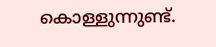കൊള്ളുന്നുണ്ട്.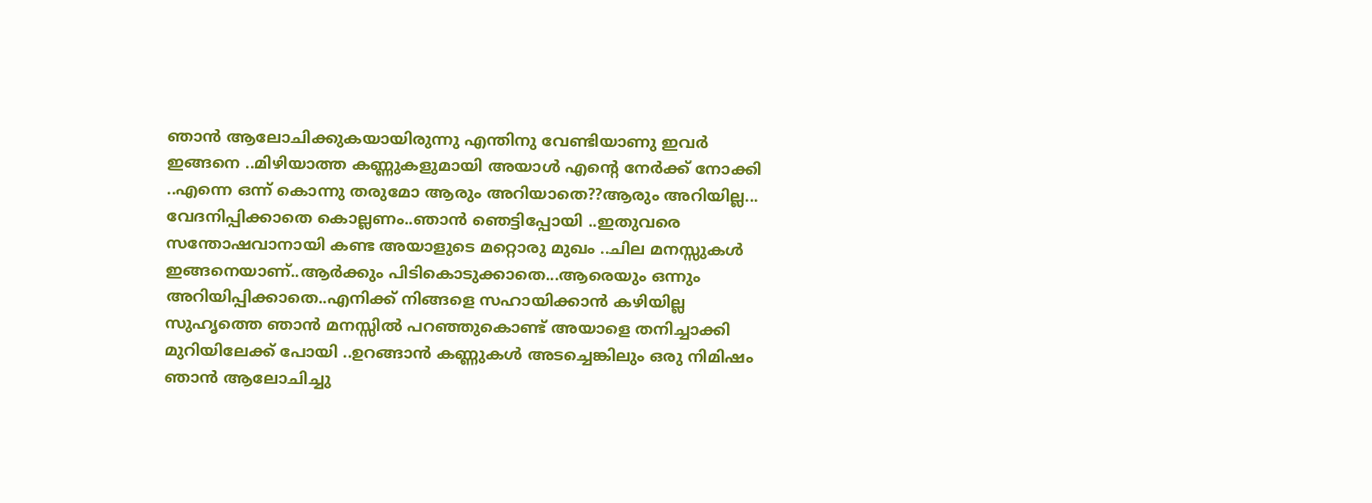ഞാന്‍ ആലോചിക്കുകയായിരുന്നു എന്തിനു വേണ്ടിയാണു ഇവര്‍  ഇങ്ങനെ ..മിഴിയാത്ത കണ്ണുകളുമായി അയാള്‍ എന്റെ നേര്‍ക്ക്‌ നോക്കി ..എന്നെ ഒന്ന് കൊന്നു തരുമോ ആരും അറിയാതെ??ആരും അറിയില്ല... വേദനിപ്പിക്കാതെ കൊല്ലണം..ഞാന്‍ ഞെട്ടിപ്പോയി ..ഇതുവരെ സന്തോഷവാനായി കണ്ട അയാളുടെ മറ്റൊരു മുഖം ..ചില മനസ്സുകള്‍  ഇങ്ങനെയാണ്..ആര്‍ക്കും പിടികൊടുക്കാതെ...ആരെയും ഒന്നും അറിയിപ്പിക്കാതെ..എനിക്ക് നിങ്ങളെ സഹായിക്കാന്‍ കഴിയില്ല സുഹൃത്തെ ഞാന്‍ മനസ്സില്‍ പറഞ്ഞുകൊണ്ട് അയാളെ തനിച്ചാക്കി മുറിയിലേക്ക് പോയി ..ഉറങ്ങാന്‍ കണ്ണുകള്‍ അടച്ചെങ്കിലും ഒരു നിമിഷം ഞാന്‍ ആലോചിച്ചു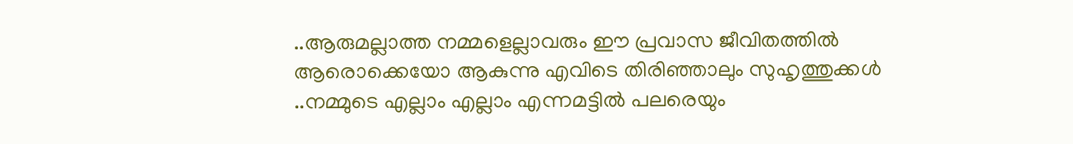..ആരുമല്ലാത്ത നമ്മളെല്ലാവരും ഈ പ്രവാസ ജീവിതത്തില്‍ ആരൊക്കെയോ ആകുന്നു എവിടെ തിരിഞ്ഞാലും സുഹൃത്തുക്കള്‍ ..നമ്മുടെ എല്ലാം എല്ലാം എന്നമട്ടില്‍ പലരെയും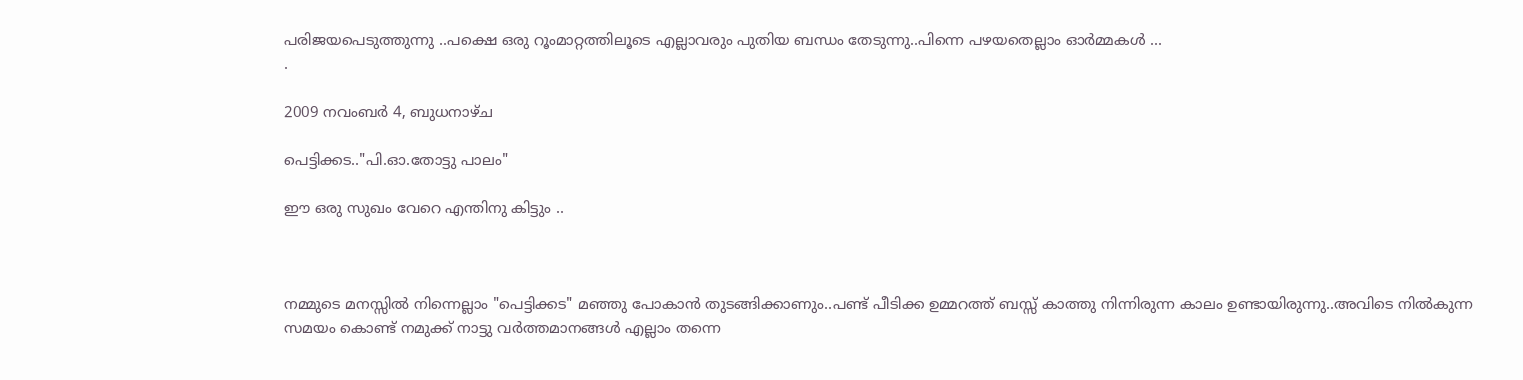പരിജയപെടുത്തുന്നു ..പക്ഷെ ഒരു റൂംമാറ്റത്തിലൂടെ എല്ലാവരും പുതിയ ബന്ധം തേടുന്നു..പിന്നെ പഴയതെല്ലാം ഓര്‍മ്മകള്‍ ...
.

2009 നവംബർ 4, ബുധനാഴ്‌ച

പെട്ടിക്കട.."പി.ഓ.തോട്ടു പാലം"

ഈ ഒരു സുഖം വേറെ എന്തിനു കിട്ടും ..



നമ്മുടെ മനസ്സില്‍ നിന്നെല്ലാം "പെട്ടിക്കട" മഞ്ഞു പോകാന്‍ തുടങ്ങിക്കാണും..പണ്ട് പീടിക്ക ഉമ്മറത്ത്‌ ബസ്സ് കാത്തു നിന്നിരുന്ന കാലം ഉണ്ടായിരുന്നു..അവിടെ നില്‍കുന്ന സമയം കൊണ്ട് നമുക്ക് നാട്ടു വര്‍ത്തമാനങ്ങള്‍ എല്ലാം തന്നെ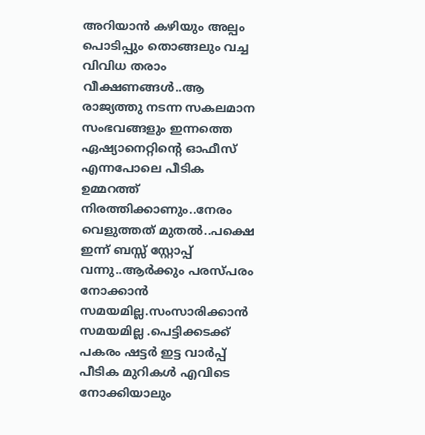അറിയാന്‍ കഴിയും അല്പം പൊടിപ്പും തൊങ്ങലും വച്ച വിവിധ തരാം വീക്ഷണങ്ങള്‍..ആ രാജ്യത്തു നടന്ന സകലമാന സംഭവങ്ങളും ഇന്നത്തെ ഏഷ്യാനെറ്റിന്റെ ഓഫീസ് എന്നപോലെ പീടിക ഉമ്മറത്ത്‌ നിരത്തിക്കാണും..നേരം വെളുത്തത് മുതല്‍..പക്ഷെ ഇന്ന് ബസ്സ്‌ സ്റ്റോപ്പ്‌ വന്നു..ആര്‍ക്കും പരസ്പരം നോക്കാന്‍ സമയമില്ല.സംസാരിക്കാന്‍ സമയമില്ല .പെട്ടിക്കടക്ക് പകരം ഷട്ടര്‍ ഇട്ട വാര്‍പ്പ് പീടിക മുറികള്‍ എവിടെ നോക്കിയാലും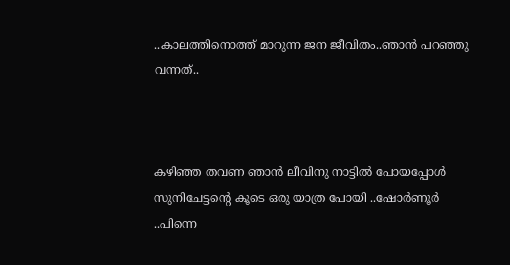..കാലത്തിനൊത്ത് മാറുന്ന ജന ജീവിതം..ഞാന്‍ പറഞ്ഞു വന്നത്..



കഴിഞ്ഞ തവണ ഞാന്‍ ലീവിനു നാട്ടില്‍ പോയപ്പോള്‍ സുനിചേട്ടന്റെ കൂടെ ഒരു യാത്ര പോയി ..ഷോര്‍ണൂര്‍ ..പിന്നെ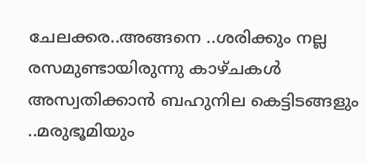ചേലക്കര..അങ്ങനെ ..ശരിക്കും നല്ല രസമുണ്ടായിരുന്നു കാഴ്ചകള്‍ അസ്വതിക്കാന്‍ ബഹുനില കെട്ടിടങ്ങളും ..മരുഭൂമിയും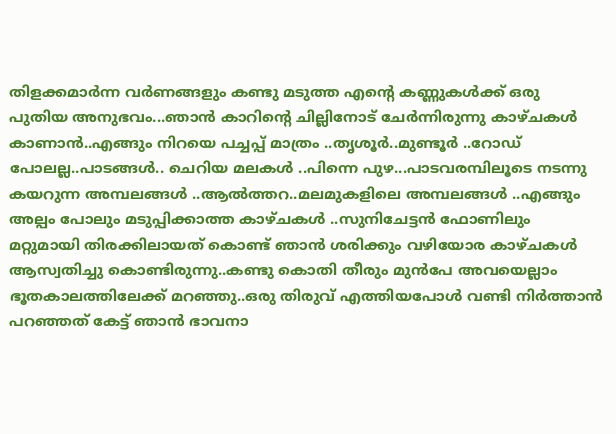തിളക്കമാര്‍ന്ന വര്‍ണങ്ങളും കണ്ടു മടുത്ത എന്റെ കണ്ണുകള്‍ക്ക്‌ ഒരു പുതിയ അനുഭവം...ഞാന്‍ കാറിന്റെ ചില്ലിനോട് ചേര്‍ന്നിരുന്നു കാഴ്ചകള്‍ കാണാന്‍..എങ്ങും നിറയെ പച്ചപ്പ്‌ മാത്രം ..തൃശൂര്‍..മുണ്ടൂര്‍ ..റോഡ്‌ പോലല്ല..പാടങ്ങള്‍.. ചെറിയ മലകള്‍ ..പിന്നെ പുഴ...പാടവരമ്പിലൂടെ നടന്നു കയറുന്ന അമ്പലങ്ങള്‍ ..ആല്‍ത്തറ..മലമുകളിലെ അമ്പലങ്ങള്‍ ..എങ്ങും അല്പം പോലും മടുപ്പിക്കാത്ത കാഴ്ചകള്‍ ..സുനിചേട്ടന്‍ ഫോണിലും മറ്റുമായി തിരക്കിലായത് കൊണ്ട് ഞാന്‍ ശരിക്കും വഴിയോര കാഴ്ചകള്‍ ആസ്വതിച്ചു കൊണ്ടിരുന്നു..കണ്ടു കൊതി തീരും മുന്‍പേ അവയെല്ലാം ഭൂതകാലത്തിലേക്ക് മറഞ്ഞു..ഒരു തിരുവ് എത്തിയപോള്‍ വണ്ടി നിര്‍ത്താന്‍ പറഞ്ഞത് കേട്ട് ഞാന്‍ ഭാവനാ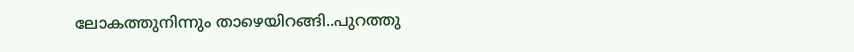ലോകത്തുനിന്നും താഴെയിറങ്ങി..പുറത്തു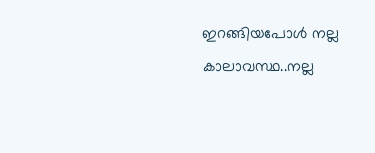ഇറങ്ങിയപോള്‍ നല്ല കാലാവസ്ഥ..നല്ല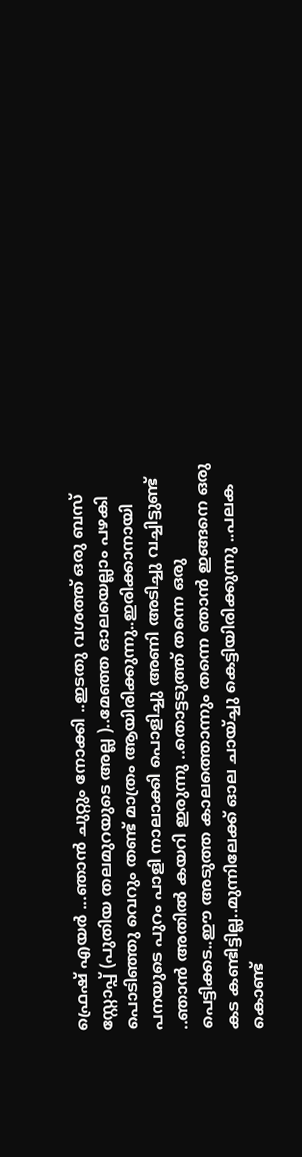ഫ്രെഷ് എയര്‍ ...ഞാന്‍ ചുറ്റും നോക്കി ..ഇടതു വശത്ത് ഒരു ബസ്‌ സ്റ്റോപ്പ്‌ (പുതിയ തലമുറയുടെ അല്ല )..മേഞ്ഞ ഓലയെല്ലാം പഴകി പൊടിഞ്ഞു വെറും തണ്ട് മാത്രം ആയിരിക്കുന്നു..ഇരിക്കാനായി പനയുടെ പുറം പാളി നാലാക്കി പൊളിച്ചു അണി അടിച്ചു വച്ചിട്ടുണ്ട് ..ഞാന്‍ അതില്‍ കയറി ഇരുന്നു ..തൊട്ടടുത്ത്‌ തന്നെ ഒരു പെട്ടിക്കട..ഈ അടുത്ത കാലത്തൊന്നും തന്നെ ഞാന്‍ ഇങ്ങനെ ഒരു കട കണ്ടിട്ടില്ല..മുന്നിലേക്ക് ഓല ചായ്ച്ചു കെട്ടിയിരിക്കുന്നു ..പലക കൊണ്ട്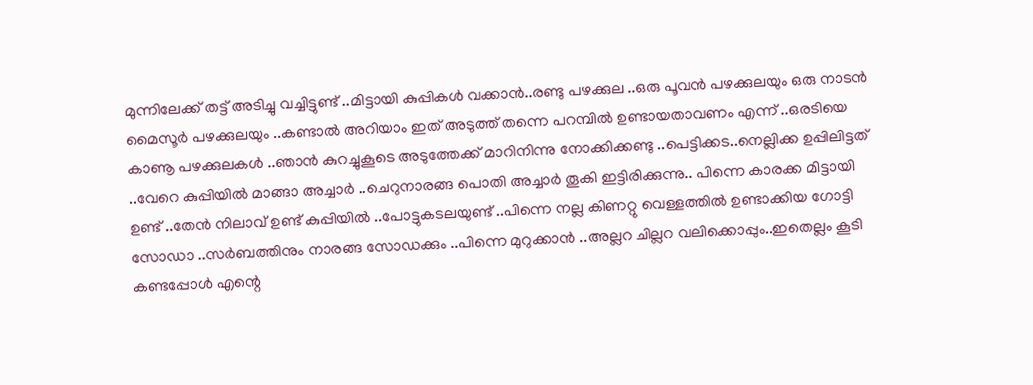മുന്നിലേക്ക് തട്ട് അടിച്ചു വച്ചിട്ടുണ്ട് ..മിട്ടായി കുപ്പികള്‍ വക്കാന്‍..രണ്ടു പഴക്കുല ..ഒരു പൂവന്‍ പഴക്കുലയും ഒരു നാടന്‍ മൈസൂര്‍ പഴക്കുലയും ..കണ്ടാല്‍ അറിയാം ഇത് അടുത്ത് തന്നെ പറമ്പില്‍ ഉണ്ടായതാവണം എന്ന് ..ഒരടിയെ കാണൂ പഴക്കുലകള്‍ ..ഞാന്‍ കുറച്ചുകൂടെ അടുത്തേക്ക് മാറിനിന്നു നോക്കിക്കണ്ടു ..പെട്ടിക്കട..നെല്ലിക്ക ഉപ്പിലിട്ടത്‌ ..വേറെ കുപ്പിയില്‍ മാങ്ങാ അച്ചാര്‍ ..ചെറുനാരങ്ങ പൊതി അച്ചാര്‍ തൂകി ഇട്ടിരിക്കുന്നു.. പിന്നെ കാരക്ക മിട്ടായി ഉണ്ട് ..തേന്‍ നിലാവ് ഉണ്ട് കുപ്പിയില്‍ ..പോട്ടുകടലയുണ്ട് ..പിന്നെ നല്ല കിണറ്റു വെള്ളത്തില്‍ ഉണ്ടാക്കിയ ഗോട്ടി സോഡാ ..സര്‍ബത്തിനും നാരങ്ങ സോഡക്കും ..പിന്നെ മുറുക്കാന്‍ ..അല്ലറ ചില്ലറ വലിക്കൊപ്പും..ഇതെല്ലം കൂടി കണ്ടപ്പോള്‍ എന്റെ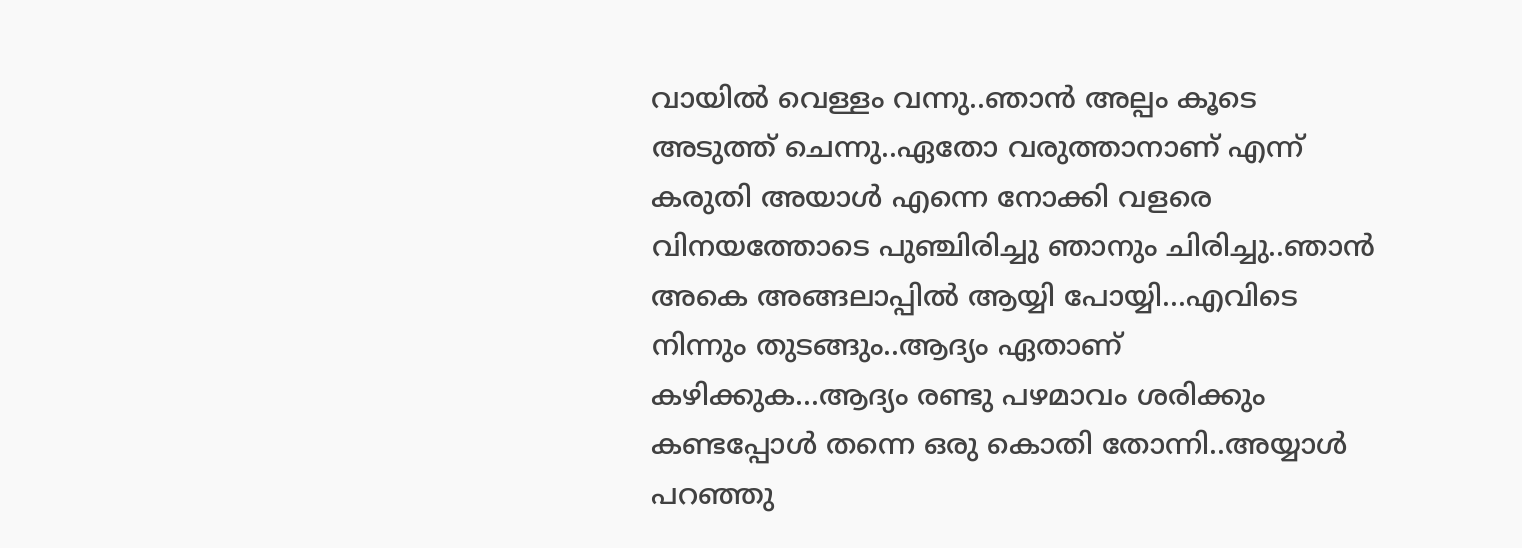വായില്‍ വെള്ളം വന്നു..ഞാന്‍ അല്പം കൂടെ അടുത്ത് ചെന്നു..ഏതോ വരുത്താനാണ് എന്ന് കരുതി അയാള്‍ എന്നെ നോക്കി വളരെ വിനയത്തോടെ പുഞ്ചിരിച്ചു ഞാനും ചിരിച്ചു..ഞാന്‍ അകെ അങ്ങലാപ്പില്‍ ആയ്യി പോയ്യി...എവിടെ നിന്നും തുടങ്ങും..ആദ്യം ഏതാണ് കഴിക്കുക...ആദ്യം രണ്ടു പഴമാവം ശരിക്കും കണ്ടപ്പോള്‍ തന്നെ ഒരു കൊതി തോന്നി..അയ്യാള്‍ പറഞ്ഞു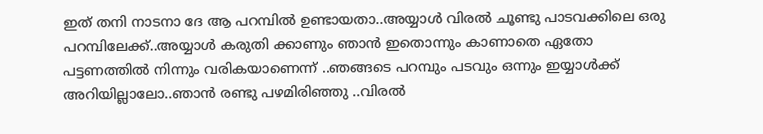ഇത് തനി നാടനാ ദേ ആ പറമ്പില്‍ ഉണ്ടായതാ..അയ്യാള്‍ വിരല്‍ ചൂണ്ടു പാടവക്കിലെ ഒരു പറമ്പിലേക്ക്‌..അയ്യാള്‍ കരുതി ക്കാണും ഞാന്‍ ഇതൊന്നും കാണാതെ ഏതോ പട്ടണത്തില്‍ നിന്നും വരികയാണെന്ന് ..ഞങ്ങടെ പറമ്പും പടവും ഒന്നും ഇയ്യാള്‍ക്ക് അറിയില്ലാലോ..ഞാന്‍ രണ്ടു പഴമിരിഞ്ഞു ..വിരല്‍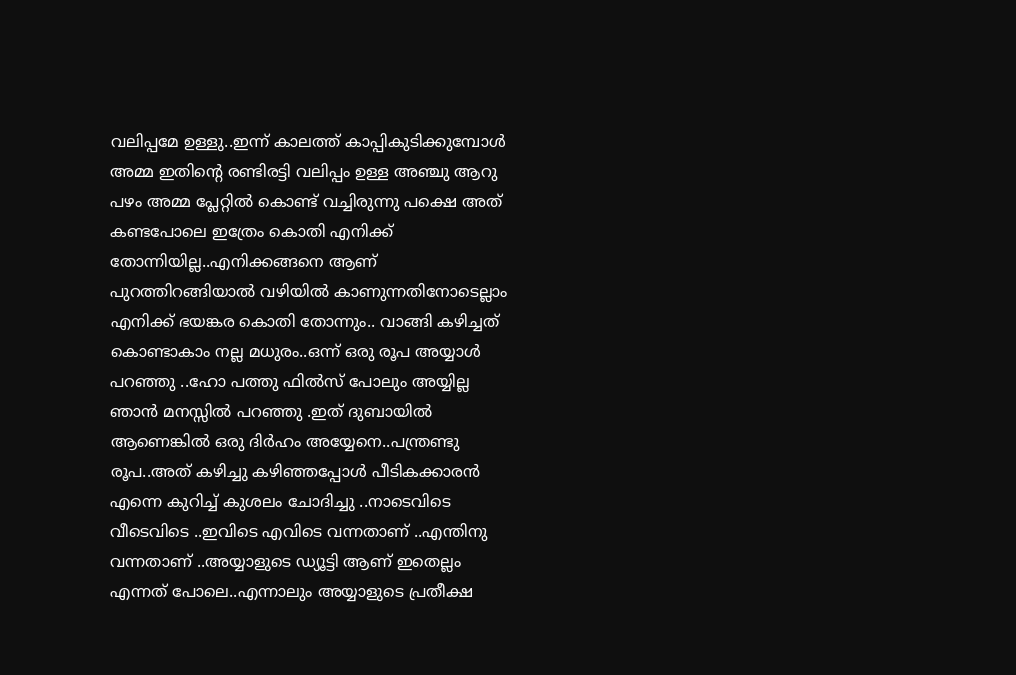വലിപ്പമേ ഉള്ളു..ഇന്ന് കാലത്ത് കാപ്പികുടിക്കുമ്പോള്‍ അമ്മ ഇതിന്റെ രണ്ടിരട്ടി വലിപ്പം ഉള്ള അഞ്ചു ആറു പഴം അമ്മ പ്ലേറ്റില്‍ കൊണ്ട് വച്ചിരുന്നു പക്ഷെ അത് കണ്ടപോലെ ഇത്രേം കൊതി എനിക്ക് തോന്നിയില്ല..എനിക്കങ്ങനെ ആണ് പുറത്തിറങ്ങിയാല്‍ വഴിയില്‍ കാണുന്നതിനോടെല്ലാം എനിക്ക് ഭയങ്കര കൊതി തോന്നും.. വാങ്ങി കഴിച്ചത് കൊണ്ടാകാം നല്ല മധുരം..ഒന്ന് ഒരു രൂപ അയ്യാള്‍ പറഞ്ഞു ..ഹോ പത്തു ഫില്‍‌സ് പോലും അയ്യില്ല ഞാന്‍ മനസ്സില്‍ പറഞ്ഞു .ഇത് ദുബായില്‍ ആണെങ്കില്‍ ഒരു ദിര്‍ഹം അയ്യേനെ..പന്ത്രണ്ടു രൂപ..അത് കഴിച്ചു കഴിഞ്ഞപ്പോള്‍ പീടികക്കാരന്‍ എന്നെ കുറിച്ച് കുശലം ചോദിച്ചു ..നാടെവിടെ വീടെവിടെ ..ഇവിടെ എവിടെ വന്നതാണ്‌ ..എന്തിനു വന്നതാണ്‌ ..അയ്യാളുടെ ഡ്യൂട്ടി ആണ് ഇതെല്ലം എന്നത് പോലെ..എന്നാലും അയ്യാളുടെ പ്രതീക്ഷ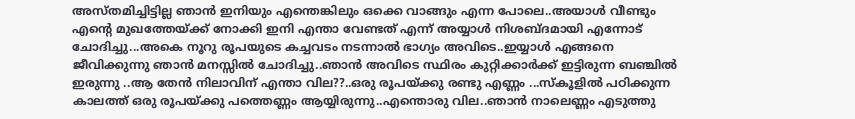അസ്തമിച്ചിട്ടില്ല ഞാന്‍ ഇനിയും എന്തെങ്കിലും ഒക്കെ വാങ്ങും എന്ന പോലെ..അയാള്‍ വീണ്ടും എന്റെ മുഖത്തേയ്ക്ക് നോക്കി ഇനി എന്താ വേണ്ടത് എന്ന് അയ്യാള്‍ നിശബ്ദമായി എന്നോട് ചോദിച്ചു...അകെ നൂറു രൂപയുടെ കച്ചവടം നടന്നാല്‍ ഭാഗ്യം അവിടെ..ഇയ്യാള്‍ എങ്ങനെ ജീവിക്കുന്നു ഞാന്‍ മനസ്സില്‍ ചോദിച്ചു..ഞാന്‍ അവിടെ സ്ഥിരം കുറ്റിക്കാര്‍ക്ക് ഇട്ടിരുന്ന ബഞ്ചില്‍ ഇരുന്നു ..ആ തേന്‍ നിലാവിന് എന്താ വില??..ഒരു രൂപയ്ക്കു രണ്ടു എണ്ണം ...സ്കൂളില്‍ പഠിക്കുന്ന കാലത്ത് ഒരു രൂപയ്ക്കു പത്തെണ്ണം ആയ്യിരുന്നു..എന്തൊരു വില..ഞാന്‍ നാലെണ്ണം എടുത്തു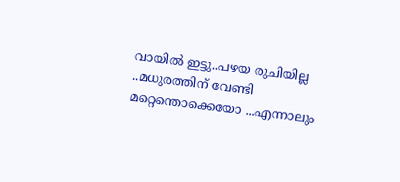വായില്‍ ഇട്ടു..പഴയ രുചിയില്ല ..മധുരത്തിന് വേണ്ടി മറ്റെന്തൊക്കെയോ ...എന്നാലും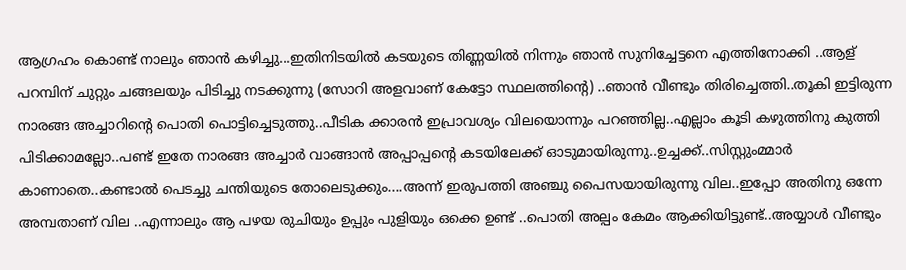ആഗ്രഹം കൊണ്ട് നാലും ഞാന്‍ കഴിച്ചു...ഇതിനിടയില്‍ കടയുടെ തിണ്ണയില്‍ നിന്നും ഞാന്‍ സുനിച്ചേട്ടനെ എത്തിനോക്കി ..ആള് പറമ്പിന് ചുറ്റും ചങ്ങലയും പിടിച്ചു നടക്കുന്നു (സോറി അളവാണ് കേട്ടോ സ്ഥലത്തിന്റെ) ..ഞാന്‍ വീണ്ടും തിരിച്ചെത്തി..തൂകി ഇട്ടിരുന്ന നാരങ്ങ അച്ചാറിന്റെ പൊതി പൊട്ടിച്ചെടുത്തു..പീടിക ക്കാരന്‍ ഇപ്രാവശ്യം വിലയൊന്നും പറഞ്ഞില്ല..എല്ലാം കൂടി കഴുത്തിനു കുത്തി പിടിക്കാമല്ലോ..പണ്ട് ഇതേ നാരങ്ങ അച്ചാര്‍ വാങ്ങാന്‍ അപ്പാപ്പന്റെ കടയിലേക്ക് ഓടുമായിരുന്നു..ഉച്ചക്ക്..സിസ്റ്റുംമ്മാര്‍ കാണാതെ..കണ്ടാല്‍ പെടച്ചു ചന്തിയുടെ തോലെടുക്കും....അന്ന് ഇരുപത്തി അഞ്ചു പൈസയായിരുന്നു വില..ഇപ്പോ അതിനു ഒന്നേ അമ്പതാണ് വില ..എന്നാലും ആ പഴയ രുചിയും ഉപ്പും പുളിയും ഒക്കെ ഉണ്ട് ..പൊതി അല്പം കേമം ആക്കിയിട്ടുണ്ട്..അയ്യാള്‍ വീണ്ടും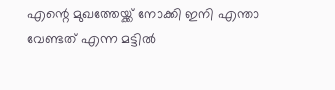എന്റെ മുഖത്തേയ്ക്ക് നോക്കി ഇനി എന്താ വേണ്ടത് എന്ന മട്ടില്‍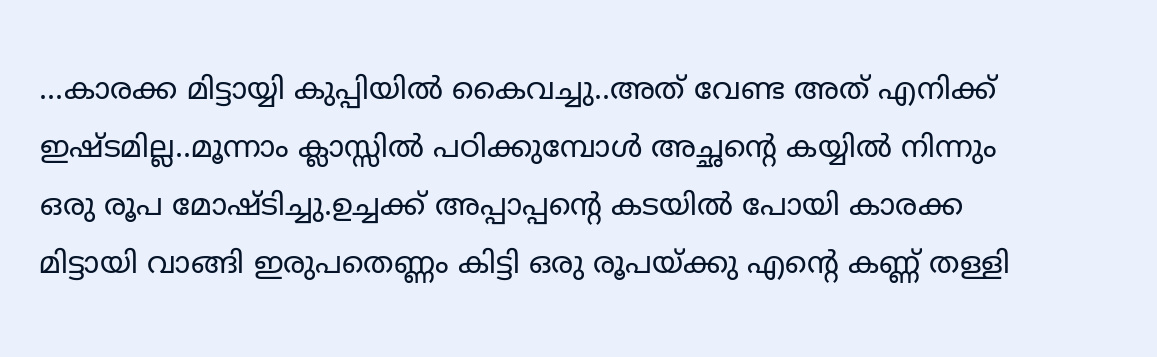...കാരക്ക മിട്ടായ്യി കുപ്പിയില്‍ കൈവച്ചു..അത് വേണ്ട അത് എനിക്ക് ഇഷ്ടമില്ല..മൂന്നാം ക്ലാസ്സില്‍ പഠിക്കുമ്പോള്‍ അച്ഛന്റെ കയ്യില്‍ നിന്നും ഒരു രൂപ മോഷ്ടിച്ചു.ഉച്ചക്ക് അപ്പാപ്പന്റെ കടയില്‍ പോയി കാരക്ക മിട്ടായി വാങ്ങി ഇരുപതെണ്ണം കിട്ടി ഒരു രൂപയ്ക്കു എന്റെ കണ്ണ് തള്ളി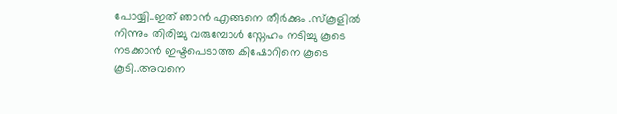പോയ്യി..ഇത് ഞാന്‍ എങ്ങനെ തീര്‍ക്കും .സ്കൂളില്‍ നിന്നും തിരിച്ചു വരുമ്പോള്‍ സ്നേഹം നടിച്ചു കൂടെ നടക്കാന്‍ ഇഷ്ടപെടാത്ത കിഷോറിനെ കൂടെ കൂടി..അവനെ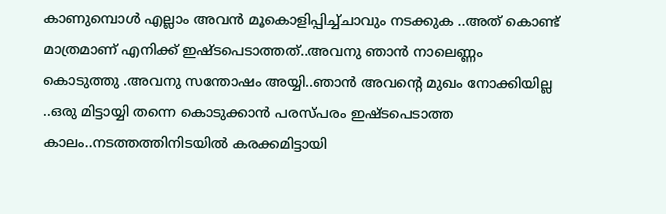കാണുമ്പൊള്‍ എല്ലാം അവന്‍ മൂകൊളിപ്പിച്ച്ചാവും നടക്കുക ..അത് കൊണ്ട് മാത്രമാണ് എനിക്ക് ഇഷ്ടപെടാത്തത്..അവനു ഞാന്‍ നാലെണ്ണം കൊടുത്തു .അവനു സന്തോഷം അയ്യി..ഞാന്‍ അവന്റെ മുഖം നോക്കിയില്ല ..ഒരു മിട്ടായ്യി തന്നെ കൊടുക്കാന്‍ പരസ്പരം ഇഷ്ടപെടാത്ത കാലം..നടത്തത്തിനിടയില്‍ കരക്കമിട്ടായി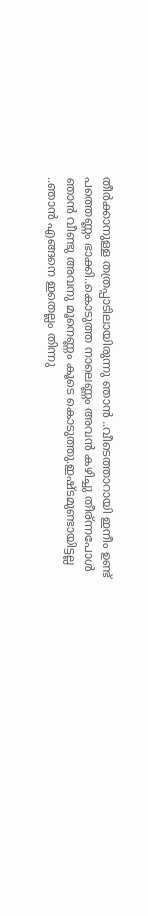തീര്‍ക്കാനുള്ള തത്രപ്പാടിലായിരുന്നു ഞാന്‍ ..വീടെത്താറായി ഇനീം ഉണ്ട് പത്തെണ്ണം ഭാക്കി..കൊടുത്ത നാലെണ്ണം അവന്‍ കഴിച്ചു തീര്ന്നപോള്‍ ഞാന്‍ വീണ്ടു അവനു മൂനെണ്ണം കൂടെ കൊടുത്തു.ഇഷ്ടമുണ്ടായിട്ടല്ല ..ഞാന്‍ എങ്ങനെ ഇതെല്ലം തിന്നു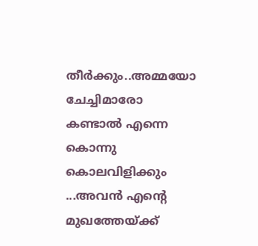തീര്‍ക്കും..അമ്മയോ ചേച്ചിമാരോ കണ്ടാല്‍ എന്നെ കൊന്നു കൊലവിളിക്കും ...അവന്‍ എന്റെ മുഖത്തേയ്ക്ക്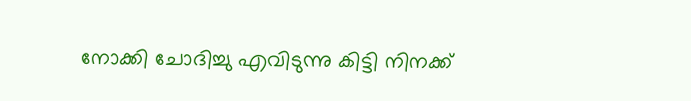നോക്കി ചോദിച്ചു എവിടുന്നു കിട്ടി നിനക്ക്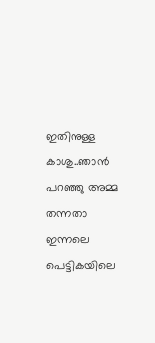ഇതിനുള്ള കാശു..ഞാന്‍ പറഞ്ഞു അമ്മ തന്നതാ ഇന്നലെ പെട്ടികയിലെ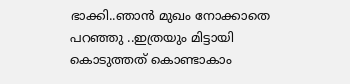ഭാക്കി..ഞാന്‍ മുഖം നോക്കാതെ പറഞ്ഞു ..ഇത്രയും മിട്ടായി കൊടുത്തത് കൊണ്ടാകാം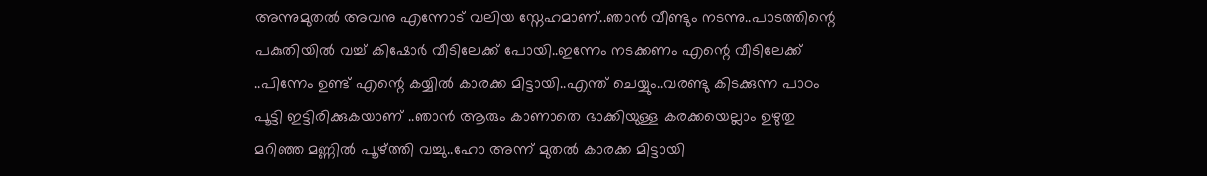അന്നുമുതല്‍ അവനു എന്നോട് വലിയ സ്നേഹമാണ്..ഞാന്‍ വീണ്ടും നടന്നു..പാടത്തിന്റെ പകുതിയില്‍ വച്ച് കിഷോര്‍ വീടിലേക്ക്‌ പോയി..ഇന്നേം നടക്കണം എന്റെ വീടിലേക്ക്‌ ..പിന്നേം ഉണ്ട് എന്റെ കയ്യില്‍ കാരക്ക മിട്ടായി..എന്ത് ചെയ്യും..വരണ്ടു കിടക്കുന്ന പാഠം പൂട്ടി ഇട്ടിരിക്കുകയാണ് ..ഞാന്‍ ആരും കാണാതെ ഭാക്കിയുള്ള കരക്കയെല്ലാം ഉഴുതു മറിഞ്ഞ മണ്ണില്‍ പൂഴ്ത്തി വച്ചു..ഹോ അന്ന് മുതല്‍ കാരക്ക മിട്ടായി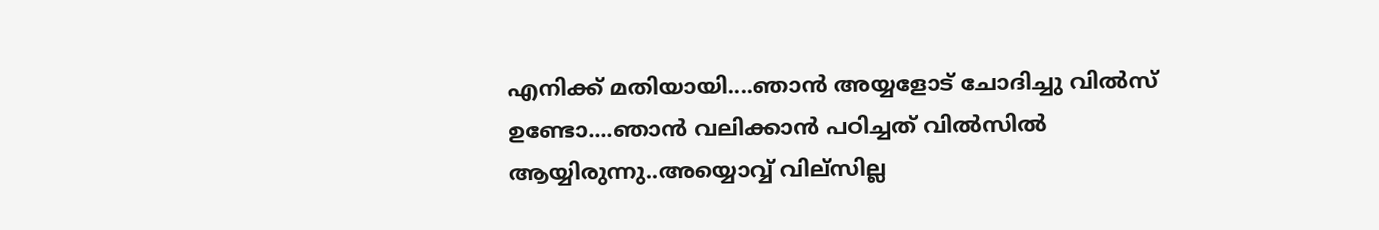എനിക്ക് മതിയായി....ഞാന്‍ അയ്യളോട് ചോദിച്ചു വില്‍സ്‌ ഉണ്ടോ....ഞാന്‍ വലിക്കാന്‍ പഠിച്ചത് വില്‍സില്‍ ആയ്യിരുന്നു..അയ്യൊവ്വ് വില്സില്ല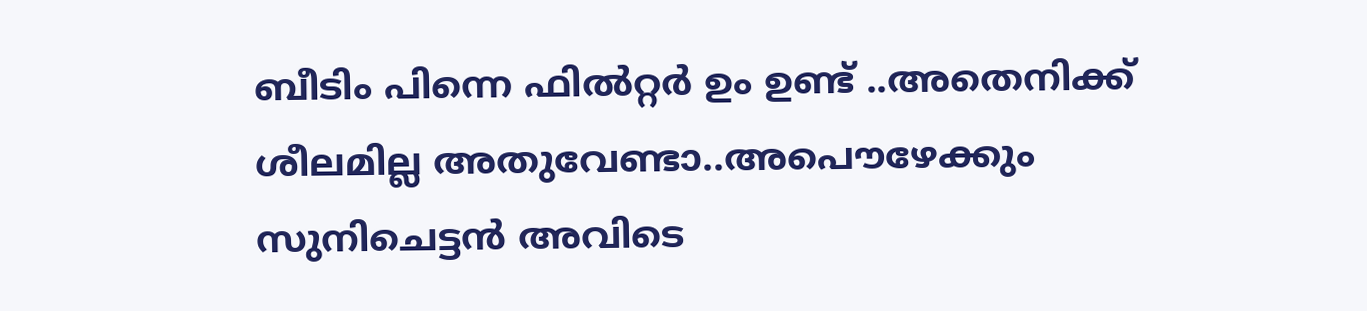ബീടിം പിന്നെ ഫില്‍റ്റര്‍ ഉം ഉണ്ട് ..അതെനിക്ക് ശീലമില്ല അതുവേണ്ടാ..അപൌഴേക്കും സുനിചെട്ടന്‍ അവിടെ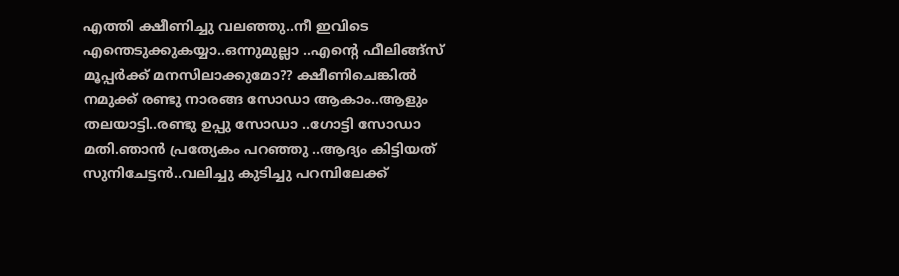എത്തി ക്ഷീണിച്ചു വലഞ്ഞു..നീ ഇവിടെ എന്തെടുക്കുകയ്യാ..ഒന്നുമുല്ലാ ..എന്റെ ഫീലിങ്ങ്സ്‌ മൂപ്പര്‍ക്ക് മനസിലാക്കുമോ?? ക്ഷീണിചെങ്കില്‍ നമുക്ക് രണ്ടു നാരങ്ങ സോഡാ ആകാം..ആളും തലയാട്ടി..രണ്ടു ഉപ്പു സോഡാ ..ഗോട്ടി സോഡാ മതി.ഞാന്‍ പ്രത്യേകം പറഞ്ഞു ..ആദ്യം കിട്ടിയത് സുനിചേട്ടന്‍..വലിച്ചു കുടിച്ചു പറമ്പിലേക്ക്‌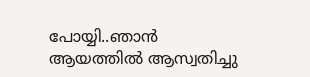പോയ്യി..ഞാന്‍ ആയത്തില്‍ ആസ്വതിച്ചു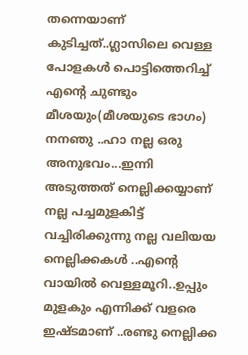തന്നെയാണ് കുടിച്ചത്..ഗ്ലാസിലെ വെള്ള പോളകള്‍ പൊട്ടിത്തെറിച്ച് എന്റെ ചുണ്ടും മീശയും(മീശയുടെ ഭാഗം) നനഞു ..ഹാ നല്ല ഒരു അനുഭവം...ഇന്നി അടുത്തത് നെല്ലിക്കയ്യാണ് നല്ല പച്ചമുളകിട്ട് വച്ചിരിക്കുന്നു നല്ല വലിയയ നെല്ലിക്കകള്‍ ..എന്റെ വായില്‍ വെള്ളമൂറി..ഉപ്പും മുളകും എന്നിക്ക് വളരെ ഇഷ്ടമാണ് ..രണ്ടു നെല്ലിക്ക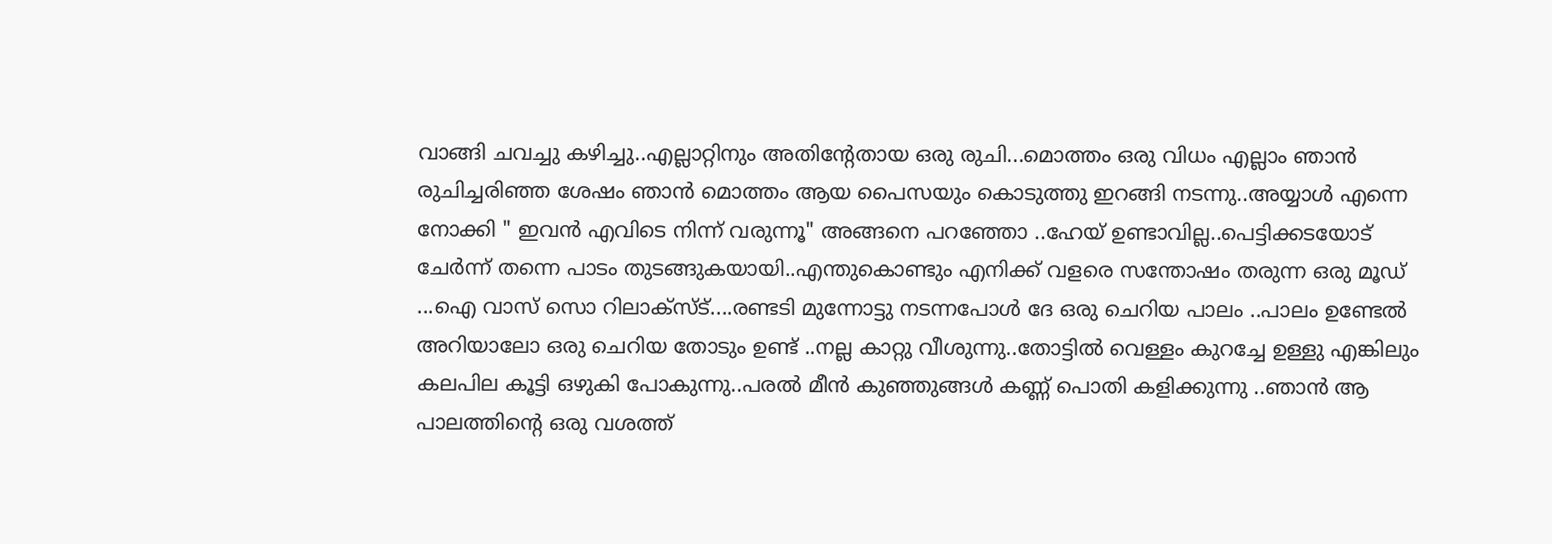വാങ്ങി ചവച്ചു കഴിച്ചു..എല്ലാറ്റിനും അതിന്റേതായ ഒരു രുചി...മൊത്തം ഒരു വിധം എല്ലാം ഞാന്‍ രുചിച്ചരിഞ്ഞ ശേഷം ഞാന്‍ മൊത്തം ആയ പൈസയും കൊടുത്തു ഇറങ്ങി നടന്നു..അയ്യാള്‍ എന്നെ നോക്കി " ഇവന്‍ എവിടെ നിന്ന് വരുന്നൂ" അങ്ങനെ പറഞ്ഞോ ..ഹേയ് ഉണ്ടാവില്ല..പെട്ടിക്കടയോട് ചേര്‍ന്ന് തന്നെ പാടം തുടങ്ങുകയായി..എന്തുകൊണ്ടും എനിക്ക് വളരെ സന്തോഷം തരുന്ന ഒരു മൂഡ്‌ ...ഐ വാസ് സൊ റിലാക്സ്ട്....രണ്ടടി മുന്നോട്ടു നടന്നപോള്‍ ദേ ഒരു ചെറിയ പാലം ..പാലം ഉണ്ടേല്‍ അറിയാലോ ഒരു ചെറിയ തോടും ഉണ്ട് ..നല്ല കാറ്റു വീശുന്നു..തോട്ടില്‍ വെള്ളം കുറച്ചേ ഉള്ളു എങ്കിലും കലപില കൂട്ടി ഒഴുകി പോകുന്നു..പരല്‍ മീന്‍ കുഞ്ഞുങ്ങള്‍ കണ്ണ് പൊതി കളിക്കുന്നു ..ഞാന്‍ ആ പാലത്തിന്റെ ഒരു വശത്ത്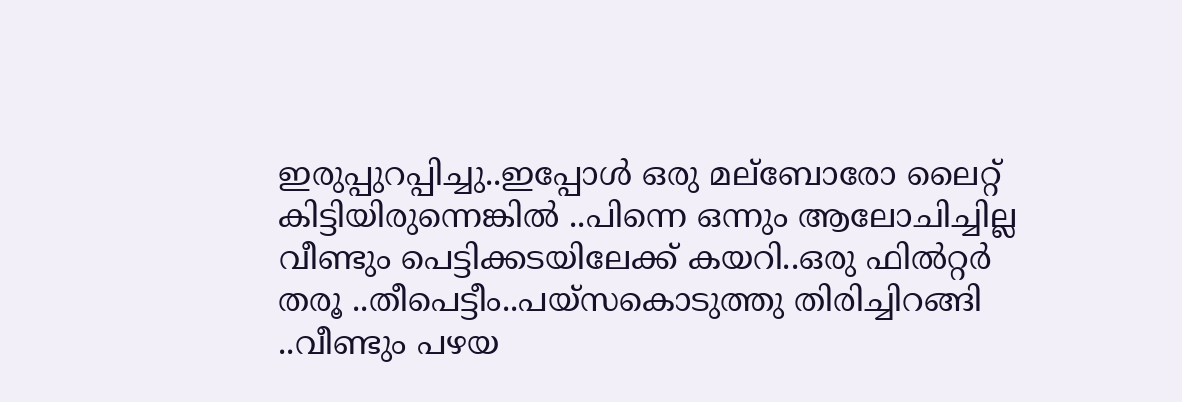ഇരുപ്പുറപ്പിച്ചു..ഇപ്പോള്‍ ഒരു മല്ബോരോ ലൈറ്റ് കിട്ടിയിരുന്നെങ്കില്‍ ..പിന്നെ ഒന്നും ആലോചിച്ചില്ല വീണ്ടും പെട്ടിക്കടയിലേക്ക്‌ കയറി..ഒരു ഫില്‍റ്റര്‍ തരൂ ..തീപെട്ടീം..പയ്സകൊടുത്തു തിരിച്ചിറങ്ങി ..വീണ്ടും പഴയ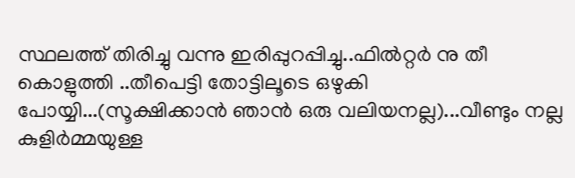സ്ഥലത്ത് തിരിച്ചു വന്നു ഇരിപ്പുറപ്പിച്ചു..ഫില്‍റ്റര്‍ നു തീ കൊളുത്തി ..തീപെട്ടി തോട്ടിലൂടെ ഒഴുകി പോയ്യി...(സൂക്ഷിക്കാന്‍ ഞാന്‍ ഒരു വലിയനല്ല)...വീണ്ടും നല്ല കുളിര്‍മ്മയുള്ള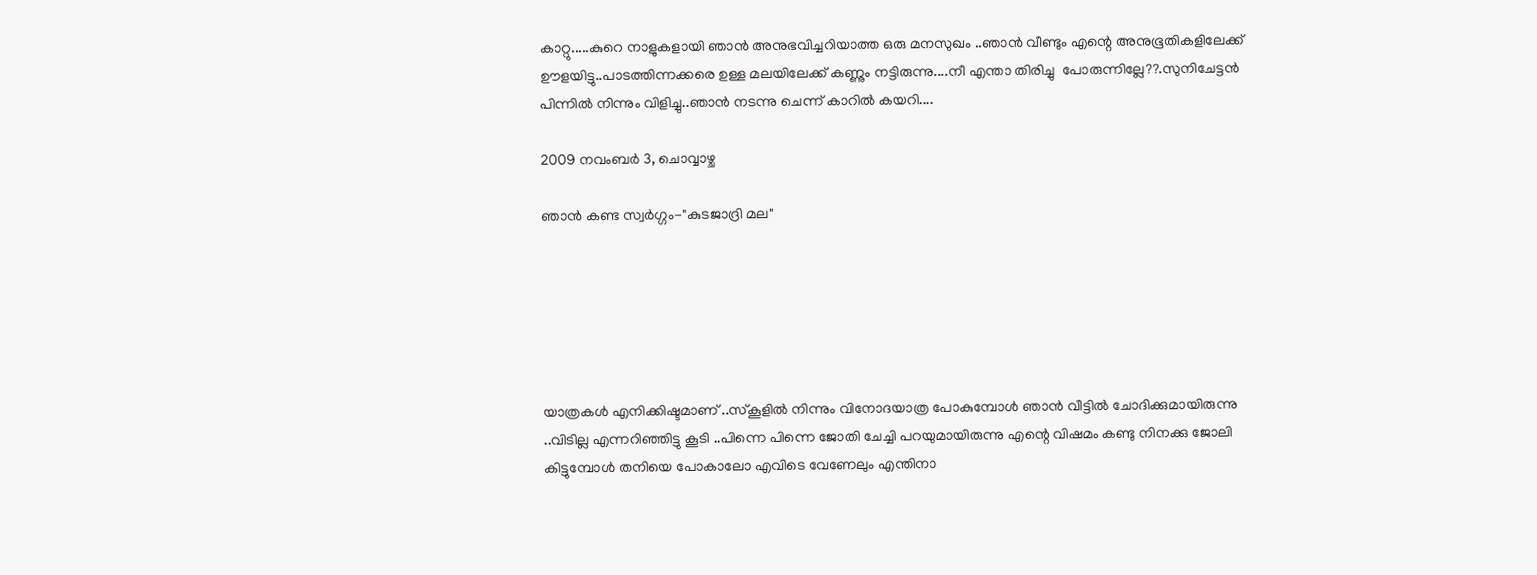കാറ്റു.....കുറെ നാളുകളായി ഞാന്‍ അനുഭവിച്ചറിയാത്ത ഒരു മനസുഖം ..ഞാന്‍ വീണ്ടും എന്റെ അനുഭൂതികളിലേക്ക് ഊളയിട്ടു..പാടത്തിന്നക്കരെ ഉള്ള മലയിലേക്ക് കണ്ണും നട്ടിരുന്നു....നീ എന്താ തിരിച്ചു  പോരുന്നില്ലേ??.സുനിചേട്ടന്‍ പിന്നില്‍ നിന്നും വിളിച്ചു..ഞാന്‍ നടന്നു ചെന്ന് കാറില്‍ കയറി....

2009 നവംബർ 3, ചൊവ്വാഴ്ച

ഞാന്‍ കണ്ട സ്വര്‍ഗ്ഗം-"കുടജാദ്രി മല"






യാത്രകള്‍ എനിക്കിഷ്ടമാണ് ..സ്‌കൂളില്‍ നിന്നും വിനോദയാത്ര പോകുമ്പോള്‍ ഞാന്‍ വീട്ടില്‍ ചോദിക്കുമായിരുന്നു ..വിടില്ല എന്നറിഞ്ഞിട്ടു കൂടി ..പിന്നെ പിന്നെ ജോതി ചേച്ചി പറയുമായിരുന്നു എന്റെ വിഷമം കണ്ടു നിനക്കു ജോലി കിട്ടുമ്പോള്‍ തനിയെ പോകാലോ എവിടെ വേണേലും എന്തിനാ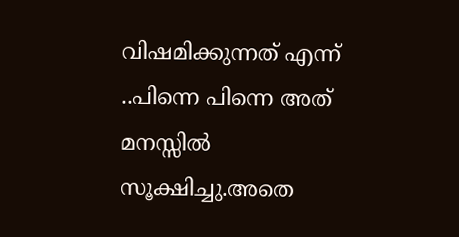വിഷമിക്കുന്നത് എന്ന് ..പിന്നെ പിന്നെ അത് മനസ്സില്‍ സൂക്ഷിച്ചു.അതെ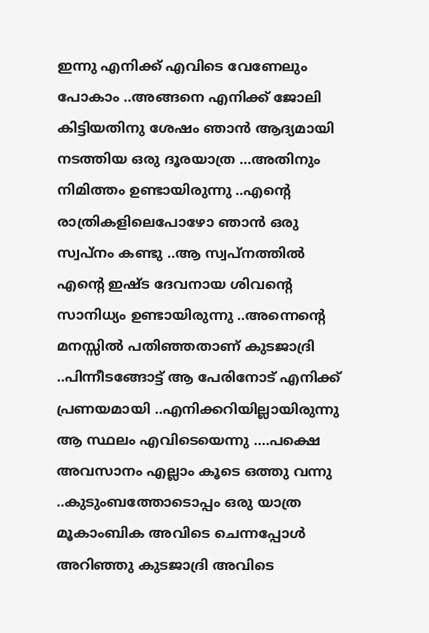ഇന്നു എനിക്ക് എവിടെ വേണേലും പോകാം ..അങ്ങനെ എനിക്ക് ജോലി കിട്ടിയതിനു ശേഷം ഞാന്‍ ആദ്യമായി നടത്തിയ ഒരു ദൂരയാത്ര ...അതിനും നിമിത്തം ഉണ്ടായിരുന്നു ..എന്റെ രാത്രികളിലെപോഴോ ഞാന്‍ ഒരു സ്വപ്നം കണ്ടു ..ആ സ്വപ്നത്തില്‍ എന്റെ ഇഷ്ട ദേവനായ ശിവന്റെ സാനിധ്യം ഉണ്ടായിരുന്നു ..അന്നെന്റെ മനസ്സില്‍ പതിഞ്ഞതാണ് കുടജാദ്രി ..പിന്നീടങ്ങോട്ട് ആ പേരിനോട് എനിക്ക്   പ്രണയമായി ..എനിക്കറിയില്ലായിരുന്നു ആ സ്ഥലം എവിടെയെന്നു ....പക്ഷെ അവസാനം എല്ലാം കൂടെ ഒത്തു വന്നു ..കുടുംബത്തോടൊപ്പം ഒരു യാത്ര മൂകാംബിക അവിടെ ചെന്നപ്പോള്‍ അറിഞ്ഞു കുടജാദ്രി അവിടെ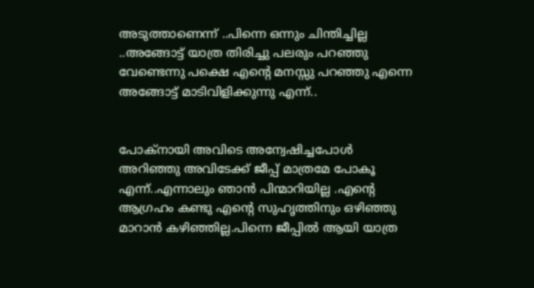അടുത്താണെന്ന് ..പിന്നെ ഒന്നും ചിന്തിച്ചില്ല ..അങ്ങോട്ട് യാത്ര തിരിച്ചു പലരും പറഞ്ഞു വേണ്ടെന്നു പക്ഷെ എന്റെ മനസ്സു പറഞ്ഞു എന്നെ അങ്ങോട്ട് മാടിവിളിക്കുന്നു എന്ന്..


പോക്നായി അവിടെ അന്വേഷിച്ചപോള്‍ അറിഞ്ഞു അവിടേക്ക് ജീപ്പ് മാത്രമേ പോകൂ എന്ന്..എന്നാലും ഞാന്‍ പിന്മാറിയില്ല .എന്റെ ആഗ്രഹം കണ്ടു എന്റെ സുഹൃത്തിനും ഒഴിഞ്ഞു മാറാന്‍ കഴിഞ്ഞില്ല.പിന്നെ ജീപ്പില്‍ ആയി യാത്ര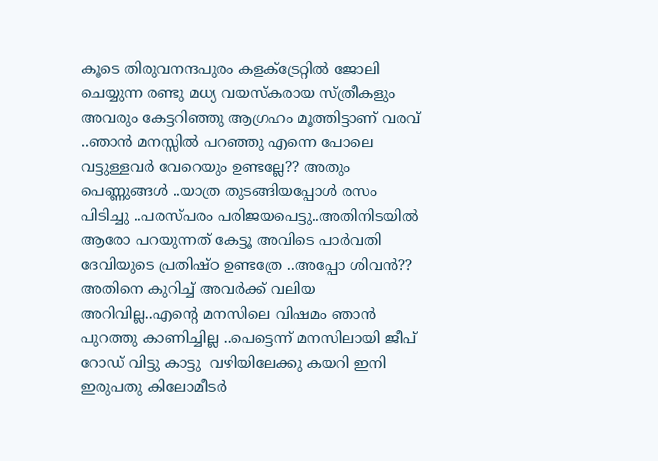കൂടെ തിരുവനന്ദപുരം കളക്ട്രേറ്റില്‍ ജോലി ചെയ്യുന്ന രണ്ടു മധ്യ വയസ്കരായ സ്ത്രീകളും അവരും കേട്ടറിഞ്ഞു ആഗ്രഹം മൂത്തിട്ടാണ് വരവ് ..ഞാന്‍ മനസ്സില്‍ പറഞ്ഞു എന്നെ പോലെ വട്ടുള്ളവര്‍ വേറെയും ഉണ്ടല്ലേ?? അതും പെണ്ണുങ്ങള്‍ ..യാത്ര തുടങ്ങിയപ്പോള്‍ രസം പിടിച്ചു ..പരസ്പരം പരിജയപെട്ടു..അതിനിടയില്‍ ആരോ പറയുന്നത് കേട്ടൂ അവിടെ പാര്‍വതി ദേവിയുടെ പ്രതിഷ്ഠ ഉണ്ടത്രേ ..അപ്പോ ശിവന്‍?? അതിനെ കുറിച്ച് അവര്‍ക്ക് വലിയ അറിവില്ല..എന്റെ മനസിലെ വിഷമം ഞാന്‍ പുറത്തു കാണിച്ചില്ല ..പെട്ടെന്ന് മനസിലായി ജീപ് റോഡ്‌ വിട്ടു കാട്ടു  വഴിയിലേക്കു കയറി ഇനി ഇരുപതു കിലോമീടര്‍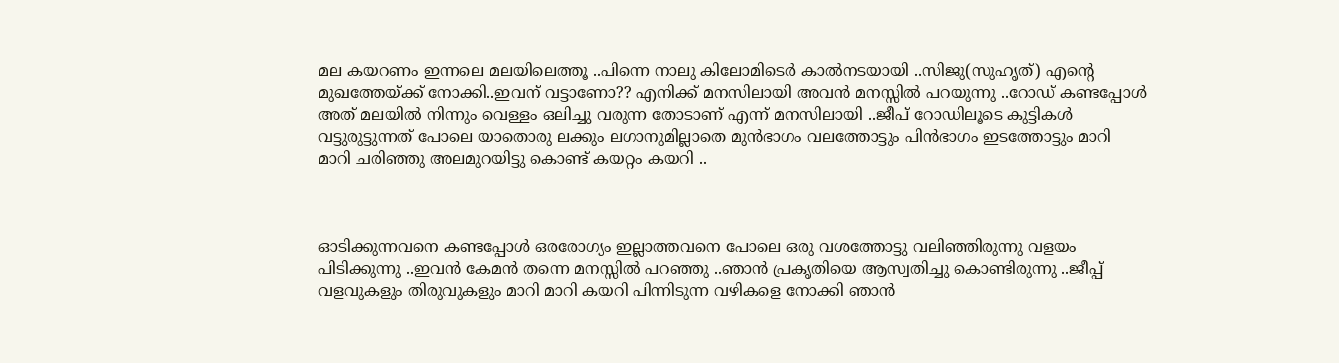മല കയറണം ഇന്നലെ മലയിലെത്തൂ ..പിന്നെ നാലു കിലോമിടെര്‍ കാല്‍നടയായി ..സിജു(സുഹൃത്) എന്റെ മുഖത്തേയ്ക്ക് നോക്കി..ഇവന് വട്ടാണോ?? എനിക്ക് മനസിലായി അവന്‍ മനസ്സില്‍ പറയുന്നു ..റോഡ്‌ കണ്ടപ്പോള്‍  അത് മലയില്‍ നിന്നും വെള്ളം ഒലിച്ചു വരുന്ന തോടാണ് എന്ന് മനസിലായി ..ജീപ് റോഡിലൂടെ കുട്ടികള്‍ വട്ടുരുട്ടുന്നത് പോലെ യാതൊരു ലക്കും ലഗാനുമില്ലാതെ മുന്‍ഭാഗം വലത്തോട്ടും പിന്‍ഭാഗം ഇടത്തോട്ടും മാറി മാറി ചരിഞ്ഞു അലമുറയിട്ടു കൊണ്ട് കയറ്റം കയറി ..



ഓടിക്കുന്നവനെ കണ്ടപ്പോള്‍ ഒരരോഗ്യം ഇല്ലാത്തവനെ പോലെ ഒരു വശത്തോട്ടു വലിഞ്ഞിരുന്നു വളയം പിടിക്കുന്നു ..ഇവന്‍ കേമന്‍ തന്നെ മനസ്സില്‍ പറഞ്ഞു ..ഞാന്‍ പ്രകൃതിയെ ആസ്വതിച്ചു കൊണ്ടിരുന്നു ..ജീപ്പ് വളവുകളും തിരുവുകളും മാറി മാറി കയറി പിന്നിടുന്ന വഴികളെ നോക്കി ഞാന്‍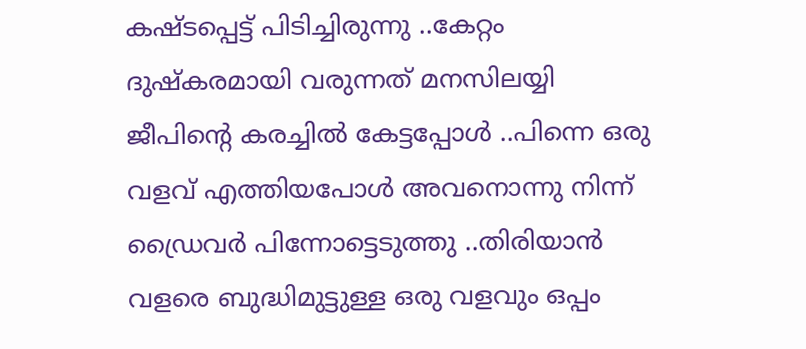കഷ്ടപ്പെട്ട് പിടിച്ചിരുന്നു ..കേറ്റം ദുഷ്കരമായി വരുന്നത് മനസിലയ്യി ജീപിന്റെ കരച്ചില്‍ കേട്ടപ്പോള്‍ ..പിന്നെ ഒരു വളവ്‌ എത്തിയപോള്‍ അവനൊന്നു നിന്ന് ഡ്രൈവര്‍ പിന്നോട്ടെടുത്തു ..തിരിയാന്‍ വളരെ ബുദ്ധിമുട്ടുള്ള ഒരു വളവും ഒപ്പം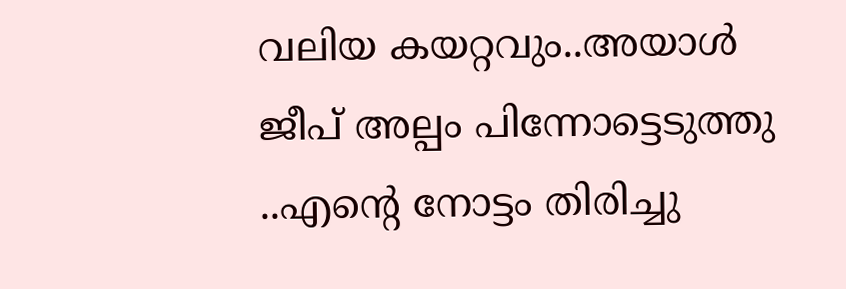വലിയ കയറ്റവും..അയാള്‍ ജീപ് അല്പം പിന്നോട്ടെടുത്തു ..എന്റെ നോട്ടം തിരിച്ചു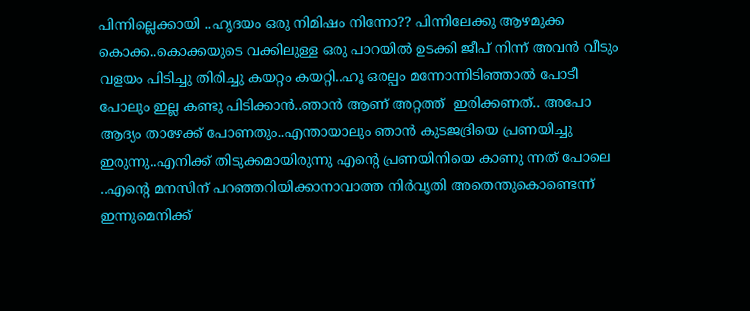പിന്നില്ലെക്കായി ..ഹൃദയം ഒരു നിമിഷം നിന്നോ?? പിന്നിലേക്കു ആഴമുക്ക കൊക്ക..കൊക്കയുടെ വക്കിലുള്ള ഒരു പാറയില്‍ ഉടക്കി ജീപ് നിന്ന് അവന്‍ വീടും വളയം പിടിച്ചു തിരിച്ചു കയറ്റം കയറ്റി..ഹൂ ഒരല്പം മന്നോന്നിടിഞ്ഞാല്‍ പോടീ പോലും ഇല്ല കണ്ടു പിടിക്കാന്‍..ഞാന്‍ ആണ് അറ്റത്ത്‌  ഇരിക്കണത്.. അപോ ആദ്യം താഴേക്ക്‌ പോണതും..എന്തായാലും ഞാന്‍ കുടജദ്രിയെ പ്രണയിച്ചു ഇരുന്നു..എനിക്ക് തിടുക്കമായിരുന്നു എന്റെ പ്രണയിനിയെ കാണു ന്നത് പോലെ ..എന്റെ മനസിന്‌ പറഞ്ഞറിയിക്കാനാവാത്ത നിര്‍വൃതി അതെന്തുകൊണ്ടെന്ന് ഇന്നുമെനിക്ക്‌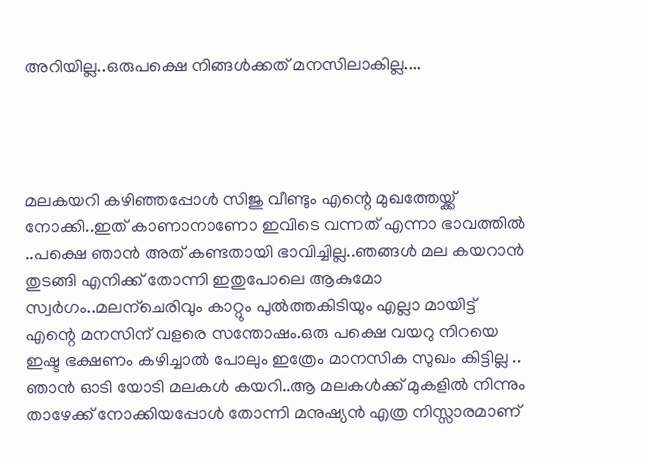അറിയില്ല..ഒരുപക്ഷെ നിങ്ങള്‍ക്കത് മനസിലാകില്ല....




മലകയറി കഴിഞ്ഞപ്പോള്‍ സിജു വീണ്ടും എന്റെ മുഖത്തേയ്ക്ക് നോക്കി..ഇത് കാണാനാണോ ഇവിടെ വന്നത് എന്നാ ഭാവത്തില്‍ ..പക്ഷെ ഞാന്‍ അത് കണ്ടതായി ഭാവിച്ചില്ല..ഞങ്ങള്‍ മല കയറാന്‍ തുടങ്ങി എനിക്ക് തോന്നി ഇതുപോലെ ആകുമോ സ്വര്‍ഗം..മലന്ചെരിവും കാറ്റും പുല്‍ത്തകിടിയും എല്ലാ മായിട്ട് എന്റെ മനസിന്‌ വളരെ സന്തോഷം.ഒരു പക്ഷെ വയറു നിറയെ ഇഷ്ട ഭക്ഷണം കഴിച്ചാല്‍ പോലും ഇത്രേം മാനസിക സുഖം കിട്ടില്ല .. ഞാന്‍ ഓടി യോടി മലകള്‍ കയറി..ആ മലകള്‍ക്ക് മുകളില്‍ നിന്നും താഴേക്ക്‌ നോക്കിയപ്പോള്‍ തോന്നി മനുഷ്യന്‍ എത്ര നിസ്സാരമാണ്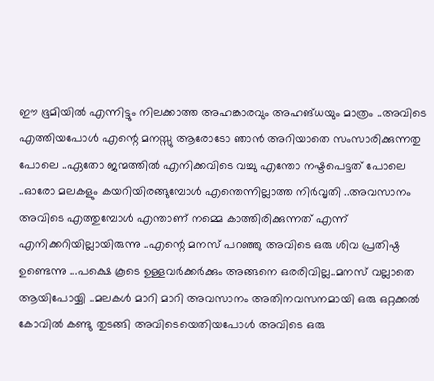ഈ ഭൂമിയില്‍ എന്നിട്ടും നിലക്കാത്ത അഹങ്കാരവും അഹങ്ധയും മാത്രം ..അവിടെ എത്തിയപോള്‍ എന്റെ മനസ്സു ആരോടോ ഞാന്‍ അറിയാതെ സംസാരിക്കുന്നതു പോലെ ..ഏതോ ജന്മത്തില്‍ എനിക്കവിടെ വച്ചു എന്തോ നഷ്ടപെട്ടത് പോലെ ..ഓരോ മലകളും കയറിയിരങ്ങുമ്പോള്‍ എന്തെന്നില്ലാത്ത നിര്‍വൃതി ..അവസാനം അവിടെ എത്തുമ്പോള്‍ എന്താണ് നമ്മെ കാത്തിരിക്കുന്നത്‌ എന്ന് എനിക്കറിയില്ലായിരുന്നു ..എന്റെ മനസ് പറഞ്ഞു അവിടെ ഒരു ശിവ പ്രതിഷ്ഠ ഉണ്ടെന്നു ...പക്ഷെ കൂടെ ഉള്ളവര്‍ക്കര്‍ക്കും അങ്ങനെ ഒരരിവില്ല..മനസ് വല്ലാതെ ആയിപോയ്യി ..മലകള്‍ മാറി മാറി അവസാനം അതിനവസനമായി ഒരു ഒറ്റക്കല്‍ കോവില്‍ കണ്ടു തുടങ്ങി അവിടെയെതിയപോള്‍ അവിടെ ഒരു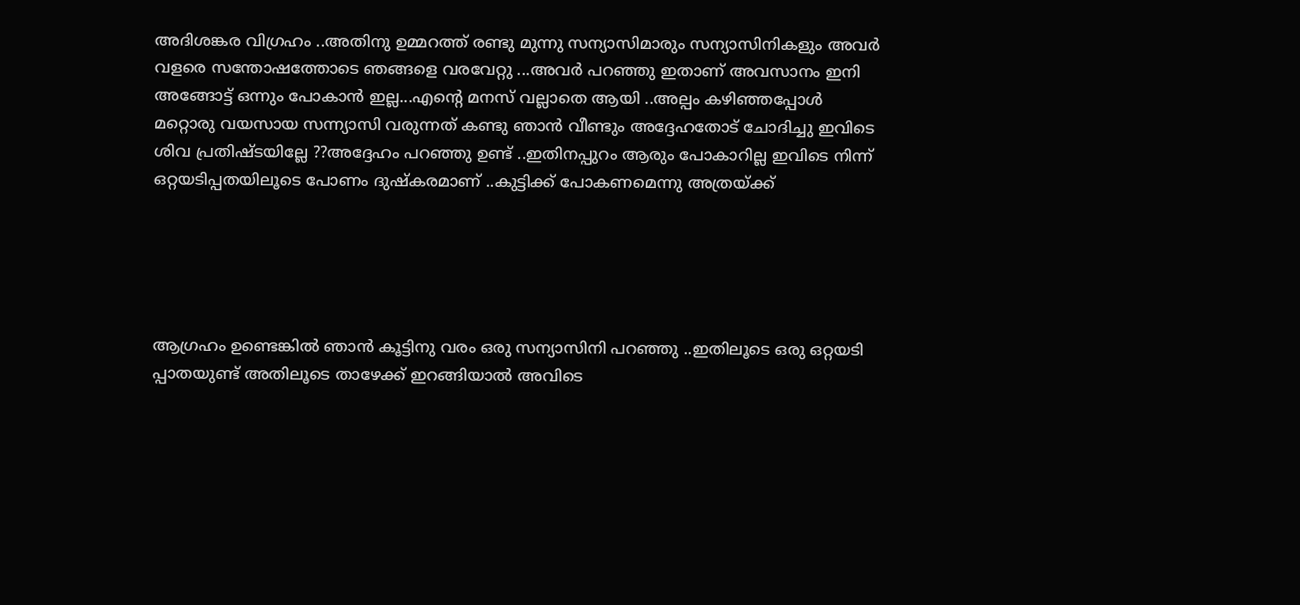അദിശങ്കര വിഗ്രഹം ..അതിനു ഉമ്മറത്ത്‌ രണ്ടു മ‌ുന്നു സന്യാസിമാരും സന്യാസിനികളും അവര്‍ വളരെ സന്തോഷത്തോടെ ഞങ്ങളെ വരവേറ്റു ...അവര്‍ പറഞ്ഞു ഇതാണ് അവസാനം ഇനി അങ്ങോട്ട്‌ ഒന്നും പോകാന്‍ ഇല്ല...എന്റെ മനസ് വല്ലാതെ ആയി ..അല്പം കഴിഞ്ഞപ്പോള്‍ മറ്റൊരു വയസായ സന്ന്യാസി വരുന്നത് കണ്ടു ഞാന്‍ വീണ്ടും അദ്ദേഹതോട് ചോദിച്ചു ഇവിടെ ശിവ പ്രതിഷ്ടയില്ലേ ??അദ്ദേഹം പറഞ്ഞു ഉണ്ട് ..ഇതിനപ്പുറം ആരും പോകാറില്ല ഇവിടെ നിന്ന് ഒറ്റയടിപ്പതയിലൂടെ പോണം ദുഷ്കരമാണ് ..കുട്ടിക്ക് പോകണമെന്നു അത്രയ്ക്ക്





ആഗ്രഹം ഉണ്ടെങ്കില്‍ ഞാന്‍ കൂട്ടിനു വരം ഒരു സന്യാസിനി പറഞ്ഞു ..ഇതിലൂടെ ഒരു ഒറ്റയടി പ്പാതയുണ്ട് അതിലൂടെ താഴേക്ക്‌ ഇറങ്ങിയാല്‍ അവിടെ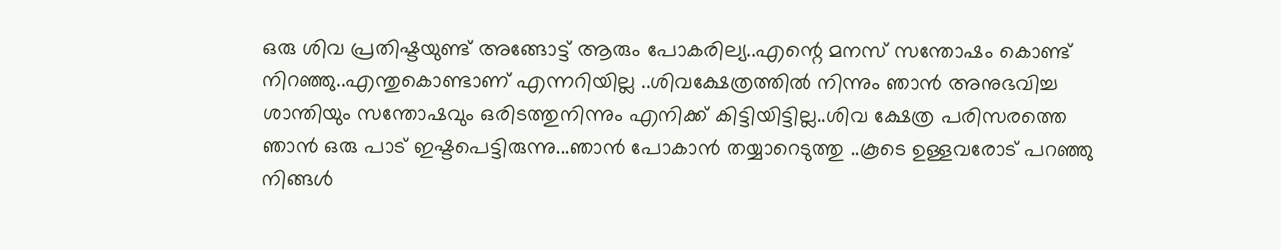ഒരു ശിവ പ്രതിഷ്ടയുണ്ട് അങ്ങോട്ട്‌ ആരും പോകരില്യ..എന്റെ മനസ് സന്തോഷം കൊണ്ട് നിറഞ്ഞു..എന്തുകൊണ്ടാണ് എന്നറിയില്ല ..ശിവക്ഷേത്രത്തില്‍ നിന്നും ഞാന്‍ അനുഭവിച്ച ശാന്തിയും സന്തോഷവും ഒരിടത്തുനിന്നും എനിക്ക് കിട്ടിയിട്ടില്ല..ശിവ ക്ഷേത്ര പരിസരത്തെ ഞാന്‍ ഒരു പാട് ഇഷ്ടപെട്ടിരുന്നു...ഞാന്‍ പോകാന്‍ തയ്യാറെടുത്തു ..കൂടെ ഉള്ളവരോട് പറഞ്ഞു നിങ്ങള്‍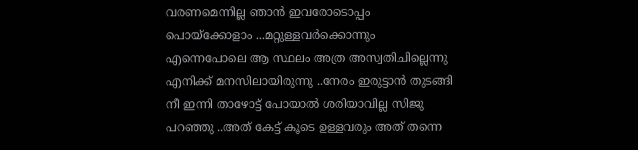വരണമെന്നില്ല ഞാന്‍ ഇവരോടൊപ്പം പൊയ്ക്കോളാം ...മറ്റുള്ളവര്‍ക്കൊന്നും എന്നെപോലെ ആ സ്ഥലം അത്ര അസ്വതിചില്ലെന്നു എനിക്ക് മനസിലായിരുന്നു ..നേരം ഇരുട്ടാന്‍ തുടങ്ങി നീ ഇന്നി താഴോട്ട് പോയാല്‍ ശരിയാവില്ല സിജു പറഞ്ഞു ..അത് കേട്ട് കൂടെ ഉള്ളവരും അത് തന്നെ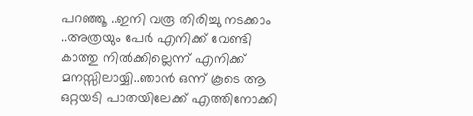പറഞ്ഞൂ ..ഇനി വരൂ തിരിച്ചു നടക്കാം ..അത്രയും പേര്‍ എനിക്ക് വേണ്ടി കാത്തു നില്‍ക്കില്ലെന്ന് എനിക്ക് മനസ്സിലായ്യി..ഞാന്‍ ഒന്ന് കൂടെ ആ ഒറ്റയടി പാതയിലേക്ക് എത്തിനോക്കി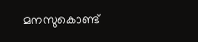മനസുകൊണ്ട്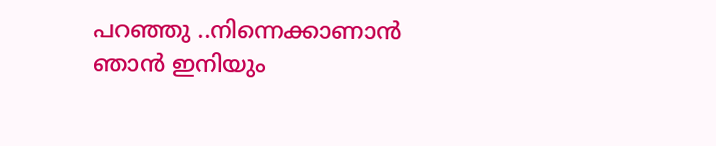പറഞ്ഞു ..നിന്നെക്കാണാന്‍  ഞാന്‍ ഇനിയും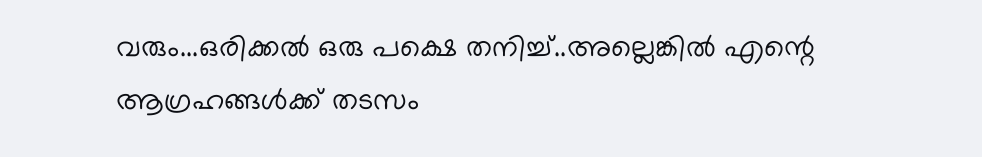വരും...ഒരിക്കല്‍ ഒരു പക്ഷെ തനിച്ച്..അല്ലെങ്കില്‍ എന്റെ ആഗ്രഹങ്ങള്‍ക്ക് തടസം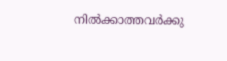നില്‍ക്കാത്തവര്‍ക്കു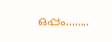ഒപ്പം........